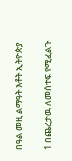በዓል መዚ ልማዓት እቶት ኢትዮጵያ

1 በጨረታዉ ለመሰተፍ የሚፈልጉ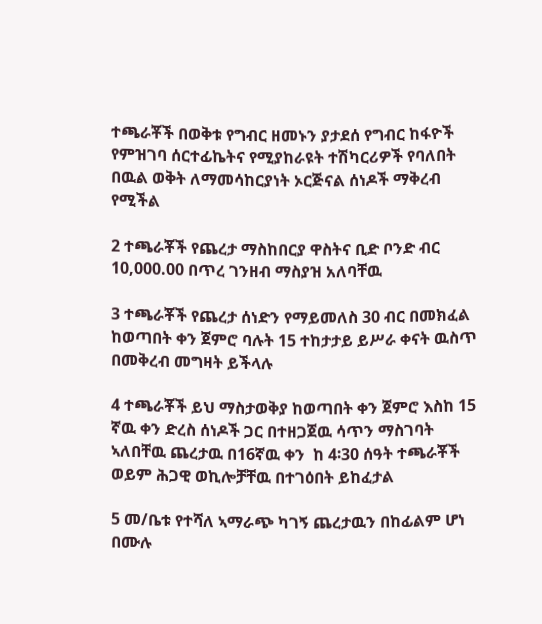ተጫራቾች በወቅቱ የግብር ዘመኑን ያታደሰ የግብር ከፋዮች የምዝገባ ሰርተፊኬትና የሚያከራዩት ተሽካርሪዎች የባለበት በዉል ወቅት ለማመሳከርያነት ኦርጅናል ሰነዶች ማቅረብ የሚችል

2 ተጫራቾች የጨረታ ማስከበርያ ዋስትና ቢድ ቦንድ ብር 10,000.00 በጥረ ገንዘብ ማስያዝ አለባቸዉ

3 ተጫራቾች የጨረታ ሰነድን የማይመለስ 30 ብር በመክፈል ከወጣበት ቀን ጀምሮ ባሉት 15 ተከታታይ ይሥራ ቀናት ዉስጥ በመቅረብ መግዛት ይችላሉ

4 ተጫራቾች ይህ ማስታወቅያ ከወጣበት ቀን ጀምሮ እስከ 15 ኛዉ ቀን ድረስ ሰነዶች ጋር በተዘጋጀዉ ሳጥን ማስገባት ኣለበቸዉ ጨረታዉ በ16ኛዉ ቀን  ከ 4፡30 ሰዓት ተጫራቾች ወይም ሕጋዊ ወኪሎቻቸዉ በተገዕበት ይከፈታል

5 መ/ቤቱ የተሻለ ኣማራጭ ካገኝ ጨረታዉን በከፊልም ሆነ በሙሉ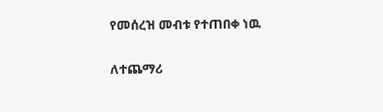የመሰረዝ መብቱ የተጠበቀ ነዉ

ለተጨማሪ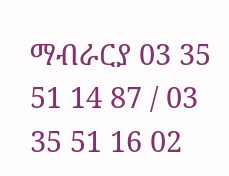ማብራርያ 03 35 51 14 87 / 03 35 51 16 02